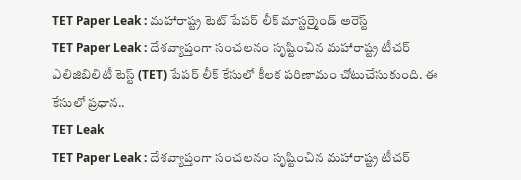TET Paper Leak : మహారాష్ట్ర టెట్ పేపర్ లీక్ మాస్టర్మైండ్ అరెస్ట్
TET Paper Leak : దేశవ్యాప్తంగా సంచలనం సృష్టించిన మహారాష్ట్ర టీచర్ ఎలిజిబిలిటీ టెస్ట్ (TET) పేపర్ లీక్ కేసులో కీలక పరిణామం చోటుచేసుకుంది. ఈ కేసులో ప్రధాన..
TET Leak
TET Paper Leak : దేశవ్యాప్తంగా సంచలనం సృష్టించిన మహారాష్ట్ర టీచర్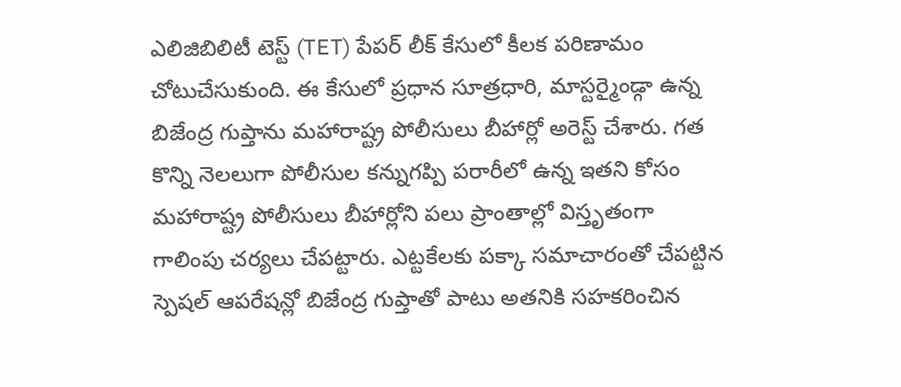ఎలిజిబిలిటీ టెస్ట్ (TET) పేపర్ లీక్ కేసులో కీలక పరిణామం చోటుచేసుకుంది. ఈ కేసులో ప్రధాన సూత్రధారి, మాస్టర్మైండ్గా ఉన్న బిజేంద్ర గుప్తాను మహారాష్ట్ర పోలీసులు బీహార్లో అరెస్ట్ చేశారు. గత కొన్ని నెలలుగా పోలీసుల కన్నుగప్పి పరారీలో ఉన్న ఇతని కోసం మహారాష్ట్ర పోలీసులు బీహార్లోని పలు ప్రాంతాల్లో విస్తృతంగా గాలింపు చర్యలు చేపట్టారు. ఎట్టకేలకు పక్కా సమాచారంతో చేపట్టిన స్పెషల్ ఆపరేషన్లో బిజేంద్ర గుప్తాతో పాటు అతనికి సహకరించిన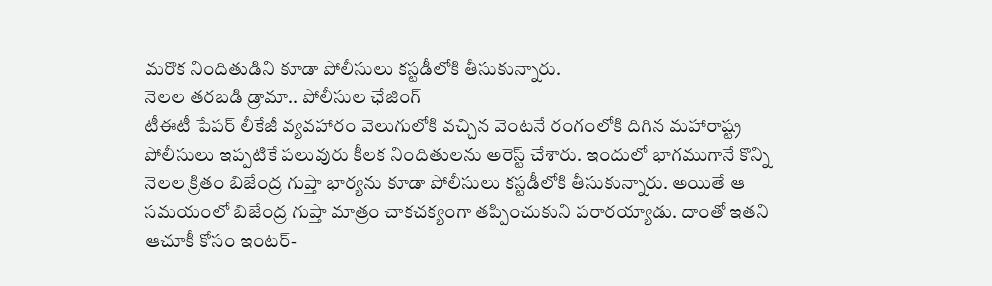మరొక నిందితుడిని కూడా పోలీసులు కస్టడీలోకి తీసుకున్నారు.
నెలల తరబడి డ్రామా.. పోలీసుల ఛేజింగ్
టీఈటీ పేపర్ లీకేజీ వ్యవహారం వెలుగులోకి వచ్చిన వెంటనే రంగంలోకి దిగిన మహారాష్ట్ర పోలీసులు ఇప్పటికే పలువురు కీలక నిందితులను అరెస్ట్ చేశారు. ఇందులో భాగముగానే కొన్ని నెలల క్రితం బిజేంద్ర గుప్తా భార్యను కూడా పోలీసులు కస్టడీలోకి తీసుకున్నారు. అయితే ఆ సమయంలో బిజేంద్ర గుప్తా మాత్రం చాకచక్యంగా తప్పించుకుని పరారయ్యాడు. దాంతో ఇతని ఆచూకీ కోసం ఇంటర్-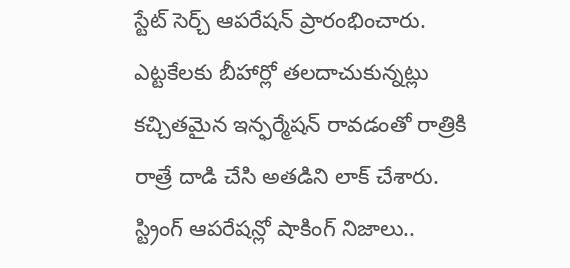స్టేట్ సెర్చ్ ఆపరేషన్ ప్రారంభించారు. ఎట్టకేలకు బీహార్లో తలదాచుకున్నట్లు కచ్చితమైన ఇన్ఫర్మేషన్ రావడంతో రాత్రికి రాత్రే దాడి చేసి అతడిని లాక్ చేశారు.
స్ట్రింగ్ ఆపరేషన్లో షాకింగ్ నిజాలు..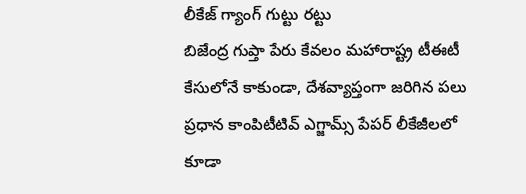లీకేజ్ గ్యాంగ్ గుట్టు రట్టు
బిజేంద్ర గుప్తా పేరు కేవలం మహారాష్ట్ర టీఈటీ కేసులోనే కాకుండా, దేశవ్యాప్తంగా జరిగిన పలు ప్రధాన కాంపిటీటివ్ ఎగ్జామ్స్ పేపర్ లీకేజీలలో కూడా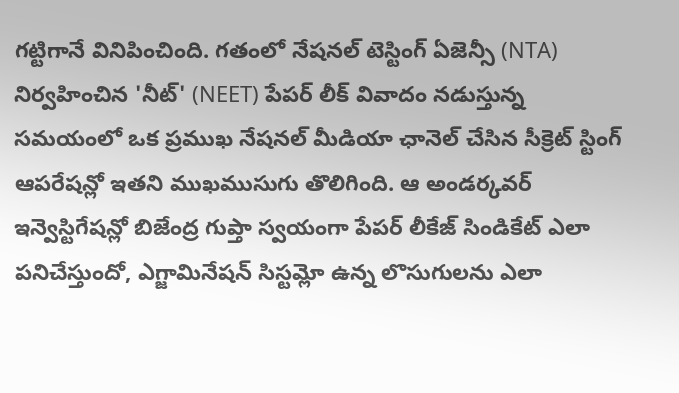గట్టిగానే వినిపించింది. గతంలో నేషనల్ టెస్టింగ్ ఏజెన్సీ (NTA) నిర్వహించిన 'నీట్' (NEET) పేపర్ లీక్ వివాదం నడుస్తున్న సమయంలో ఒక ప్రముఖ నేషనల్ మీడియా ఛానెల్ చేసిన సీక్రెట్ స్టింగ్ ఆపరేషన్లో ఇతని ముఖముసుగు తొలిగింది. ఆ అండర్కవర్ ఇన్వెస్టిగేషన్లో బిజేంద్ర గుప్తా స్వయంగా పేపర్ లీకేజ్ సిండికేట్ ఎలా పనిచేస్తుందో, ఎగ్జామినేషన్ సిస్టమ్లో ఉన్న లొసుగులను ఎలా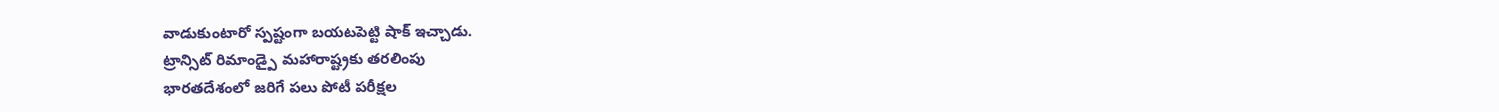వాడుకుంటారో స్పష్టంగా బయటపెట్టి షాక్ ఇచ్చాడు.
ట్రాన్సిట్ రిమాండ్పై మహారాష్ట్రకు తరలింపు
భారతదేశంలో జరిగే పలు పోటీ పరీక్షల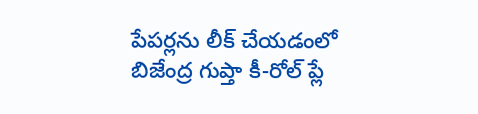పేపర్లను లీక్ చేయడంలో బిజేంద్ర గుప్తా కీ-రోల్ ప్లే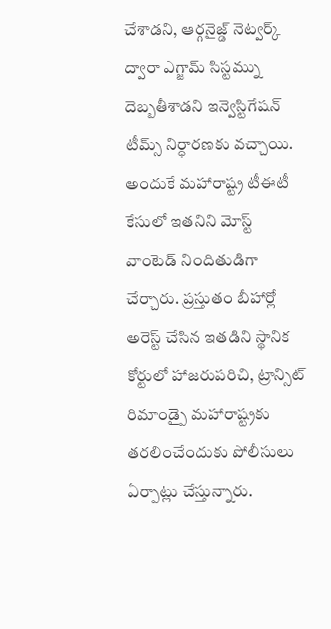చేశాడని, ఆర్గనైజ్డ్ నెట్వర్క్ ద్వారా ఎగ్జామ్ సిస్టమ్ను దెబ్బతీశాడని ఇన్వెస్టిగేషన్ టీమ్స్ నిర్ధారణకు వచ్చాయి. అందుకే మహారాష్ట్ర టీఈటీ కేసులో ఇతనిని మోస్ట్ వాంటెడ్ నిందితుడిగా చేర్చారు. ప్రస్తుతం బీహార్లో అరెస్ట్ చేసిన ఇతడిని స్థానిక కోర్టులో హాజరుపరిచి, ట్రాన్సిట్ రిమాండ్పై మహారాష్ట్రకు తరలించేందుకు పోలీసులు ఏర్పాట్లు చేస్తున్నారు.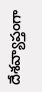దేశవ్యాప్తంగా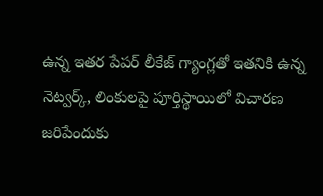ఉన్న ఇతర పేపర్ లీకేజ్ గ్యాంగ్లతో ఇతనికి ఉన్న నెట్వర్క్, లింకులపై పూర్తిస్థాయిలో విచారణ జరిపేందుకు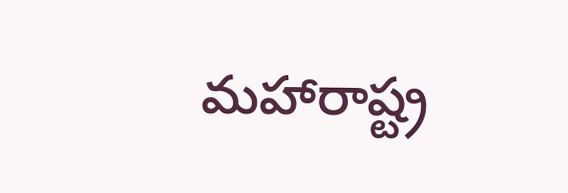మహారాష్ట్ర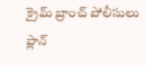క్రైమ్ బ్రాంచ్ పోలీసులు ప్లాన్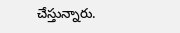చేస్తున్నారు.